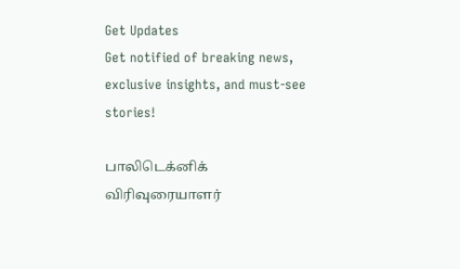Get Updates
Get notified of breaking news, exclusive insights, and must-see stories!

பாலிடெக்னிக் விரிவுரையாளர்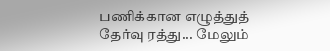பணிக்கான எழுத்துத் தேர்வு ரத்து... மேலும்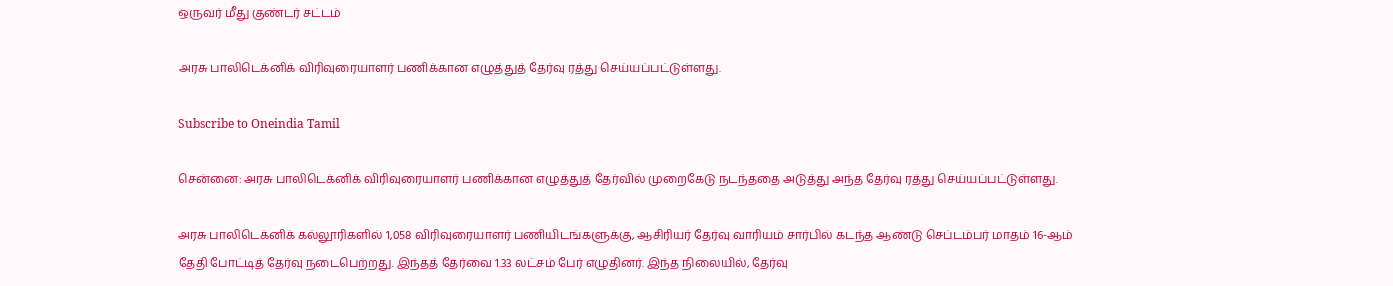ஒருவர் மீது குண்டர் சட்டம்

அரசு பாலிடெக்னிக் விரிவுரையாளர் பணிக்கான எழுத்துத் தேர்வு ரத்து செய்யப்பட்டுள்ளது.

Subscribe to Oneindia Tamil

சென்னை: அரசு பாலிடெக்னிக் விரிவுரையாளர் பணிக்கான எழுத்துத் தேர்வில் முறைகேடு நடந்ததை அடுத்து அந்த தேர்வு ரத்து செய்யப்பட்டுள்ளது.

அரசு பாலிடெக்னிக் கல்லூரிகளில் 1,058 விரிவுரையாளர் பணியிடங்களுக்கு, ஆசிரியர் தேர்வு வாரியம் சார்பில் கடந்த ஆண்டு செப்டம்பர் மாதம் 16-ஆம் தேதி போட்டித் தேர்வு நடைபெற்றது. இந்தத் தேர்வை 1.33 லட்சம் பேர் எழுதினர். இந்த நிலையில், தேர்வு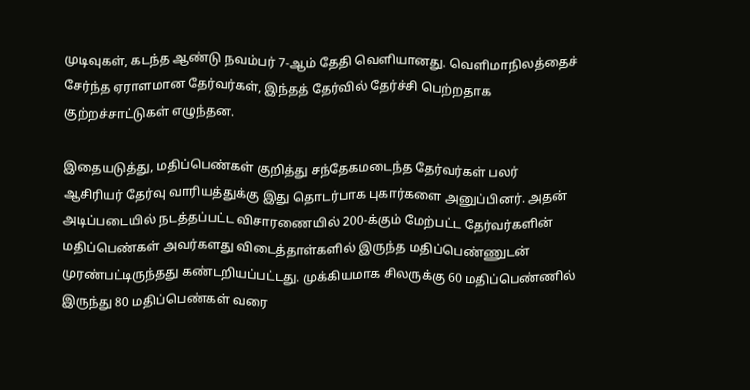முடிவுகள், கடந்த ஆண்டு நவம்பர் 7-ஆம் தேதி வெளியானது. வெளிமாநிலத்தைச் சேர்ந்த ஏராளமான தேர்வர்கள், இந்தத் தேர்வில் தேர்ச்சி பெற்றதாக குற்றச்சாட்டுகள் எழுந்தன.

இதையடுத்து, மதிப்பெண்கள் குறித்து சந்தேகமடைந்த தேர்வர்கள் பலர் ஆசிரியர் தேர்வு வாரியத்துக்கு இது தொடர்பாக புகார்களை அனுப்பினர். அதன் அடிப்படையில் நடத்தப்பட்ட விசாரணையில் 200-க்கும் மேற்பட்ட தேர்வர்களின் மதிப்பெண்கள் அவர்களது விடைத்தாள்களில் இருந்த மதிப்பெண்ணுடன் முரண்பட்டிருந்தது கண்டறியப்பட்டது. முக்கியமாக சிலருக்கு 60 மதிப்பெண்ணில் இருந்து 80 மதிப்பெண்கள் வரை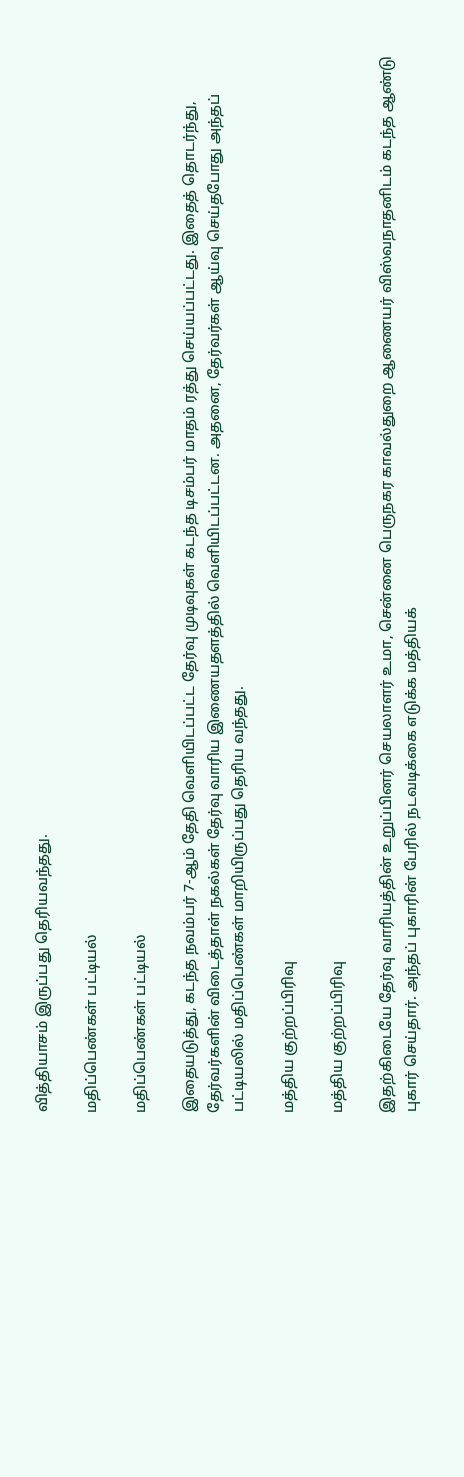வித்தியாசம் இருப்பது தெரியவந்தது.

மதிப்பெண்கள் பட்டியல்

மதிப்பெண்கள் பட்டியல்

இதையடுத்து, கடந்த நவம்பர் 7-ஆம் தேதி வெளியிடப்பட்ட தேர்வு முடிவுகள் கடந்த டிசம்பர் மாதம் ரத்து செய்யப்பட்டது. இதைத் தொடர்ந்து, தேர்வர்களின் விடைத்தாள் நகல்கள் தேர்வு வாரிய இணையதளத்தில் வெளியிடப்பட்டன. அதனை, தேர்வர்கள் ஆய்வு செய்தபோது அந்தப் பட்டியலில் மதிப்பெண்கள் மாறியிருப்பது தெரிய வந்தது.

மத்திய குற்றப்பிரிவு

மத்திய குற்றப்பிரிவு

இதற்கிடையே தேர்வு வாரியத்தின் உறுப்பினர் செயலாளர் உமா, சென்னை பெருநகர காவல்துறை ஆணையர் விஸ்வநாதனிடம் கடந்த ஆண்டு புகார் செய்தார். அந்தப் புகாரின் பேரில் நடவடிக்கை எடுக்க மத்தியக்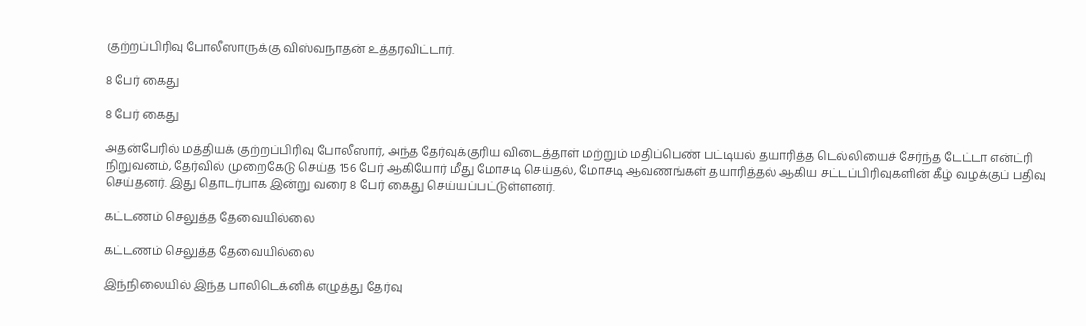குற்றப்பிரிவு போலீஸாருக்கு விஸ்வநாதன் உத்தரவிட்டார்.

8 பேர் கைது

8 பேர் கைது

அதன்பேரில் மத்தியக் குற்றப்பிரிவு போலீஸார், அந்த தேர்வுக்குரிய விடைத்தாள் மற்றும் மதிப்பெண் பட்டியல் தயாரித்த டெல்லியைச் சேர்ந்த டேட்டா என்ட்ரி நிறுவனம், தேர்வில் முறைகேடு செய்த 156 பேர் ஆகியோர் மீது மோசடி செய்தல், மோசடி ஆவணங்கள் தயாரித்தல் ஆகிய சட்டப்பிரிவுகளின் கீழ் வழக்குப் பதிவு செய்தனர். இது தொடர்பாக இன்று வரை 8 பேர் கைது செய்யப்பட்டுள்ளனர்.

கட்டணம் செலுத்த தேவையில்லை

கட்டணம் செலுத்த தேவையில்லை

இந்நிலையில் இந்த பாலிடெக்னிக் எழுத்து தேர்வு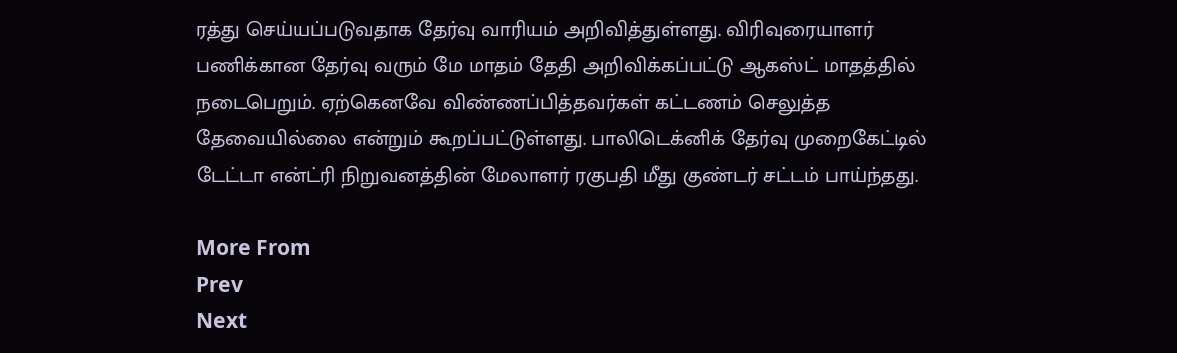ரத்து செய்யப்படுவதாக தேர்வு வாரியம் அறிவித்துள்ளது. விரிவுரையாளர் பணிக்கான தேர்வு வரும் மே மாதம் தேதி அறிவிக்கப்பட்டு ஆகஸ்ட் மாதத்தில் நடைபெறும். ஏற்கெனவே விண்ணப்பித்தவர்கள் கட்டணம் செலுத்த தேவையில்லை என்றும் கூறப்பட்டுள்ளது. பாலிடெக்னிக் தேர்வு முறைகேட்டில் டேட்டா என்ட்ரி நிறுவனத்தின் மேலாளர் ரகுபதி மீது குண்டர் சட்டம் பாய்ந்தது.

More From
Prev
Next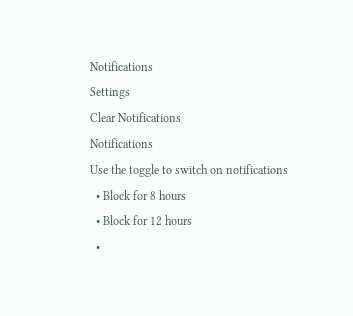Notifications
Settings
Clear Notifications
Notifications
Use the toggle to switch on notifications
  • Block for 8 hours
  • Block for 12 hours
  •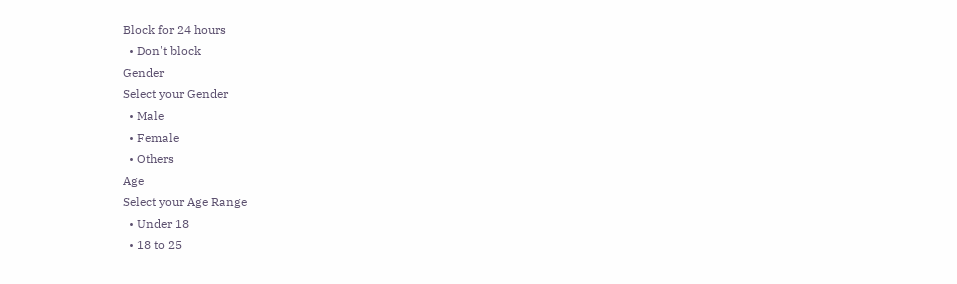Block for 24 hours
  • Don't block
Gender
Select your Gender
  • Male
  • Female
  • Others
Age
Select your Age Range
  • Under 18
  • 18 to 25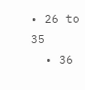• 26 to 35
  • 36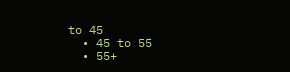to 45
  • 45 to 55
  • 55+